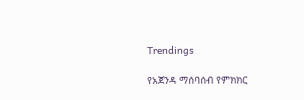Trendings

የአጀንዳ ማሰባሰብ የምክክር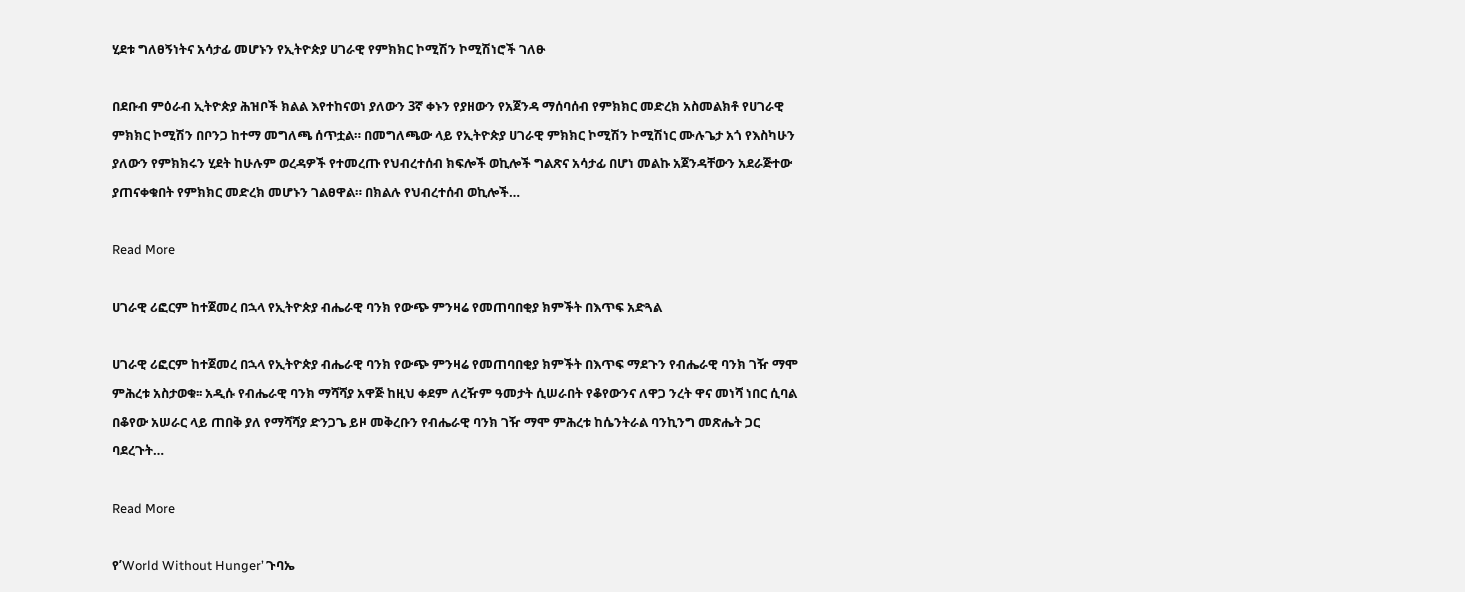ሂደቱ ግለፀኝነትና አሳታፊ መሆኑን የኢትዮጵያ ሀገራዊ የምክክር ኮሚሽን ኮሚሽነሮች ገለፁ

በደቡብ ምዕራብ ኢትዮጵያ ሕዝቦች ክልል እየተከናወነ ያለውን 3ኛ ቀኑን የያዘውን የአጀንዳ ማሰባሰብ የምክክር መድረክ አስመልክቶ የሀገራዊ ምክክር ኮሚሽን በቦንጋ ከተማ መግለጫ ሰጥቷል። በመግለጫው ላይ የኢትዮጵያ ሀገራዊ ምክክር ኮሚሽን ኮሚሽነር ሙሉጌታ አጎ የእስካሁን ያለውን የምክክሩን ሂደት ከሁሉም ወረዳዎች የተመረጡ የህብረተሰብ ክፍሎች ወኪሎች ግልጽና አሳታፊ በሆነ መልኩ አጀንዳቸውን አደራጅተው ያጠናቀቁበት የምክክር መድረክ መሆኑን ገልፀዋል። በክልሉ የህብረተሰብ ወኪሎች…

Read More

ሀገራዊ ሪፎርም ከተጀመረ በኋላ የኢትዮጵያ ብሔራዊ ባንክ የውጭ ምንዛሬ የመጠባበቂያ ክምችት በእጥፍ አድጓል

ሀገራዊ ሪፎርም ከተጀመረ በኋላ የኢትዮጵያ ብሔራዊ ባንክ የውጭ ምንዛሬ የመጠባበቂያ ክምችት በእጥፍ ማደጉን የብሔራዊ ባንክ ገዥ ማሞ ምሕረቱ አስታወቁ፡፡ አዲሱ የብሔራዊ ባንክ ማሻሻያ አዋጅ ከዚህ ቀደም ለረዥም ዓመታት ሲሠራበት የቆየውንና ለዋጋ ንረት ዋና መነሻ ነበር ሲባል በቆየው አሠራር ላይ ጠበቅ ያለ የማሻሻያ ድንጋጌ ይዞ መቅረቡን የብሔራዊ ባንክ ገዥ ማሞ ምሕረቱ ከሴንትራል ባንኪንግ መጽሔት ጋር ባደረጉት…

Read More

የ’World Without Hunger’ ጉባኤ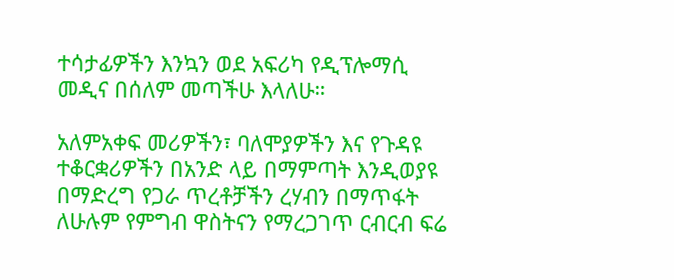ተሳታፊዎችን እንኳን ወደ አፍሪካ የዲፕሎማሲ መዲና በሰለም መጣችሁ እላለሁ።

አለምአቀፍ መሪዎችን፣ ባለሞያዎችን እና የጉዳዩ ተቆርቋሪዎችን በአንድ ላይ በማምጣት እንዲወያዩ በማድረግ የጋራ ጥረቶቻችን ረሃብን በማጥፋት ለሁሉም የምግብ ዋስትናን የማረጋገጥ ርብርብ ፍሬ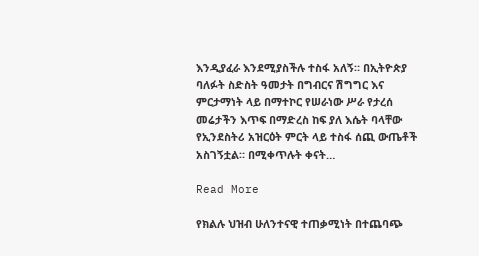እንዲያፈራ እንደሚያስችሉ ተስፋ አለኝ። በኢትዮጵያ ባለፉት ስድስት ዓመታት በግብርና ሽግግር እና ምርታማነት ላይ በማተኮር የሠራነው ሥራ የታረሰ መሬታችን እጥፍ በማድረስ ከፍ ያለ እሴት ባላቸው የኢንደስትሪ አዝርዕት ምርት ላይ ተስፋ ሰጪ ውጤቶች አስገኝቷል። በሚቀጥሉት ቀናት…

Read More

የክልሉ ህዝብ ሁለንተናዊ ተጠቃሚነት በተጨባጭ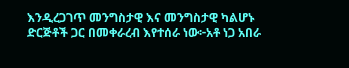እንዲረጋገጥ መንግስታዊ እና መንግስታዊ ካልሆኑ ድርጅቶች ጋር በመቀራረብ እየተሰራ ነው፦አቶ ነጋ አበራ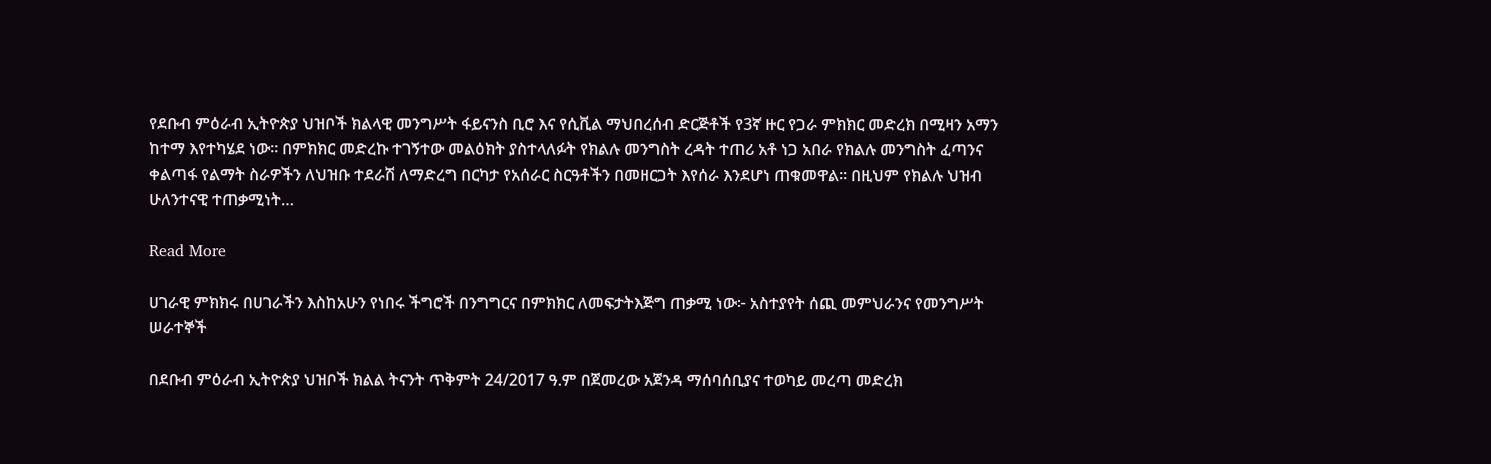የደቡብ ምዕራብ ኢትዮጵያ ህዝቦች ክልላዊ መንግሥት ፋይናንስ ቢሮ እና የሲቪል ማህበረሰብ ድርጅቶች የ3ኛ ዙር የጋራ ምክክር መድረክ በሚዛን አማን ከተማ እየተካሄደ ነው። በምክክር መድረኩ ተገኝተው መልዕክት ያስተላለፉት የክልሉ መንግስት ረዳት ተጠሪ አቶ ነጋ አበራ የክልሉ መንግስት ፈጣንና ቀልጣፋ የልማት ስራዎችን ለህዝቡ ተደራሽ ለማድረግ በርካታ የአሰራር ስርዓቶችን በመዘርጋት እየሰራ እንደሆነ ጠቁመዋል። በዚህም የክልሉ ህዝብ ሁለንተናዊ ተጠቃሚነት…

Read More

ሀገራዊ ምክክሩ በሀገራችን እስከአሁን የነበሩ ችግሮች በንግግርና በምክክር ለመፍታትእጅግ ጠቃሚ ነው፦ አስተያየት ሰጪ መምህራንና የመንግሥት ሠራተኞች

በደቡብ ምዕራብ ኢትዮጵያ ህዝቦች ክልል ትናንት ጥቅምት 24/2017 ዓ.ም በጀመረው አጀንዳ ማሰባሰቢያና ተወካይ መረጣ መድረክ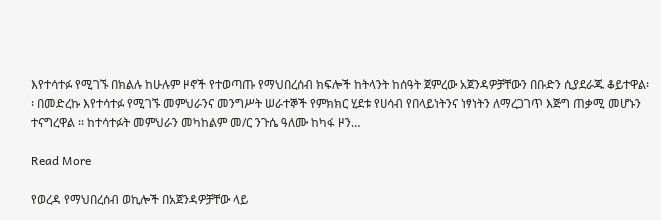እየተሳተፉ የሚገኙ በክልሉ ከሁሉም ዞኖች የተወጣጡ የማህበረሰብ ክፍሎች ከትላንት ከሰዓት ጀምረው አጀንዳዎቻቸውን በቡድን ሲያደራጁ ቆይተዋል፡፡ በመድረኩ እየተሳተፉ የሚገኙ መምህራንና መንግሥት ሠራተኞች የምክክር ሂደቱ የሀሳብ የበላይነትንና ነፃነትን ለማረጋገጥ እጅግ ጠቃሚ መሆኑን ተናግረዋል ፡፡ ከተሳተፉት መምህራን መካከልም መ/ር ንጉሴ ዓለሙ ከካፋ ዞን…

Read More

የወረዳ የማህበረሰብ ወኪሎች በአጀንዳዎቻቸው ላይ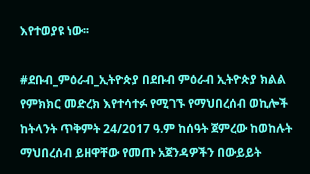እየተወያዩ ነው፡፡

#ደቡብ_ምዕራብ_ኢትዮጵያ በደቡብ ምዕራብ ኢትዮጵያ ክልል የምክክር መድረክ እየተሳተፉ የሚገኙ የማህበረሰብ ወኪሎች ከትላንት ጥቅምት 24/2017 ዓ.ም ከሰዓት ጀምረው ከወከሉት ማህበረሰብ ይዘዋቸው የመጡ አጀንዳዎችን በውይይት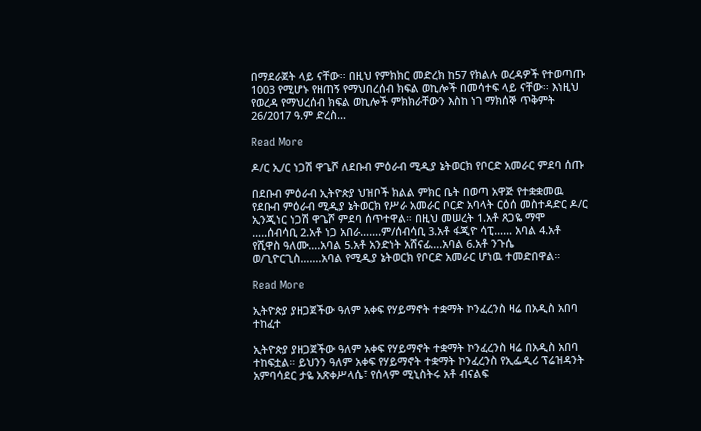በማደራጀት ላይ ናቸው፡፡ በዚህ የምክክር መድረክ ከ57 የክልሉ ወረዳዎች የተወጣጡ 1003 የሚሆኑ የዘጠኝ የማህበረሰብ ክፍል ወኪሎች በመሳተፍ ላይ ናቸው፡፡ እነዚህ የወረዳ የማህረሰብ ክፍል ወኪሎች ምክክራቸውን እስከ ነገ ማክሰኞ ጥቅምት 26/2017 ዓ.ም ድረስ…

Read More

ዶ/ር ኢ/ር ነጋሽ ዋጌሾ ለደቡብ ምዕራብ ሚዲያ ኔትወርክ የቦርድ አመራር ምደባ ሰጡ

በደቡብ ምዕራብ ኢትዮጵያ ህዝቦች ክልል ምክር ቤት በወጣ አዋጅ የተቋቋመዉ የደቡብ ምዕራብ ሚዲያ ኔትወርክ የሥራ አመራር ቦርድ አባላት ርዕሰ መስተዳድር ዶ/ር ኢንጂነር ነጋሽ ዋጌሾ ምደባ ሰጥተዋል። በዚህ መሠረት 1.አቶ ጸጋዬ ማሞ …..ሰብሳቢ 2.አቶ ነጋ አበራ…….ም/ሰብሳቢ 3.አቶ ፋጂዮ ሳፒ…… አባል 4.አቶ የሺዋስ ዓለሙ….አባል 5.አቶ አንድነት አሸናፊ….አባል 6.አቶ ንጉሴ ወ/ጊዮርጊስ…….አባል የሚዲያ ኔትወርክ የቦርድ አመራር ሆነዉ ተመድበዋል።

Read More

ኢትዮጵያ ያዘጋጀችው ዓለም አቀፍ የሃይማኖት ተቋማት ኮንፈረንስ ዛሬ በአዲስ አበባ ተከፈተ

ኢትዮጵያ ያዘጋጀችው ዓለም አቀፍ የሃይማኖት ተቋማት ኮንፈረንስ ዛሬ በአዲስ አበባ ተከፍቷል። ይህንን ዓለም አቀፍ የሃይማኖት ተቋማት ኮንፈረንስ የኢፌዲሪ ፕሬዝዳንት አምባሳደር ታዬ አጽቀሥላሴ፣ የሰላም ሚኒስትሩ አቶ ብናልፍ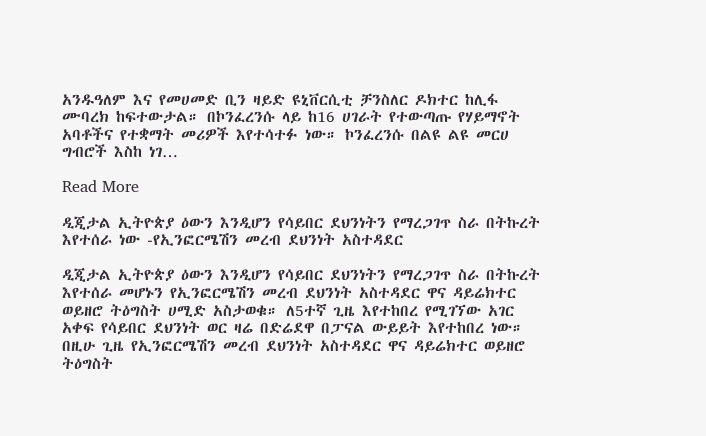አንዱዓለም እና የመሀመድ ቢን ዛይድ ዩኒቨርሲቲ ቻንስለር ዶክተር ከሊፋ ሙባረክ ከፍተውታል። በኮንፈረንሱ ላይ ከ16 ሀገራት የተውጣጡ የሃይማኖት አባቶችና የተቋማት መሪዎች እየተሳተፉ ነው። ኮንፈረንሱ በልዩ ልዩ መርሀ ግብሮች እስከ ነገ…

Read More

ዲጂታል ኢትዮጵያ ዕውን እንዲሆን የሳይበር ደህንነትን የማረጋገጥ ስራ በትኩረት እየተሰራ ነው -የኢንፎርሜሽን መረብ ደህንነት አስተዳደር

ዲጂታል ኢትዮጵያ ዕውን እንዲሆን የሳይበር ደህንነትን የማረጋገጥ ስራ በትኩረት እየተሰራ መሆኑን የኢንፎርሜሽን መረብ ደህንነት አስተዳደር ዋና ዳይሬክተር ወይዘሮ ትዕግስት ሀሚድ አስታወቁ። ለ5ተኛ ጊዜ እየተከበረ የሚገኘው አገር አቀፍ የሳይበር ደህንነት ወር ዛሬ በድሬደዋ በፓናል ውይይት እየተከበረ ነው። በዚሁ ጊዜ የኢንፎርሜሽን መረብ ደህንነት አስተዳደር ዋና ዳይሬክተር ወይዘሮ ትዕግስት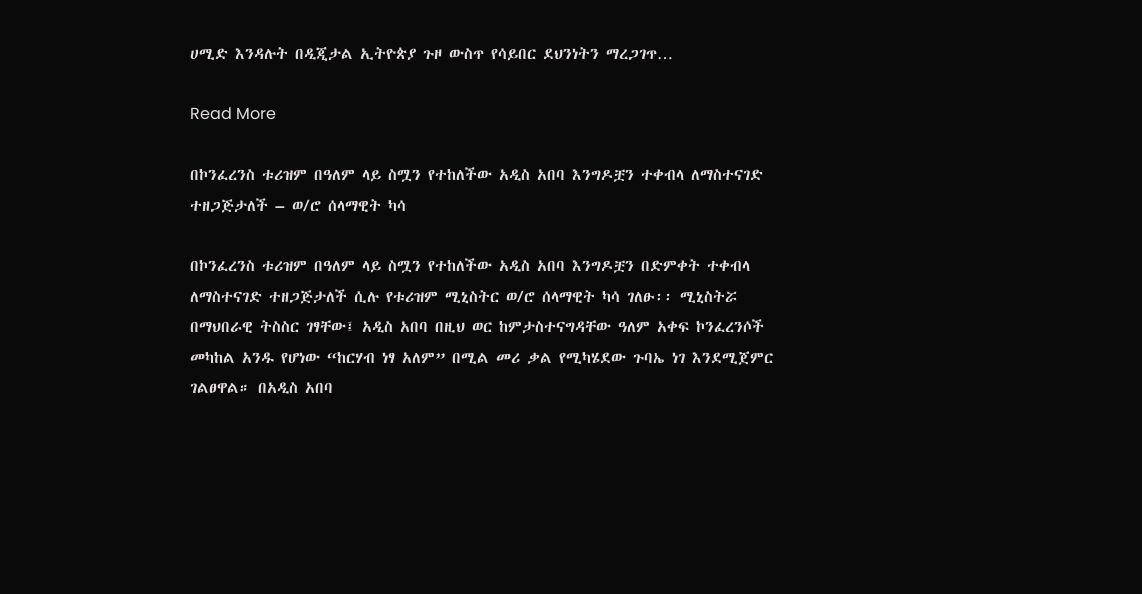ሀሚድ እንዳሉት በዲጂታል ኢትዮጵያ ጉዞ ውስጥ የሳይበር ደህንነትን ማረጋገጥ…

Read More

በኮንፈረንስ ቱሪዝም በዓለም ላይ ስሟን የተከለችው አዲስ አበባ እንግዶቿን ተቀብላ ለማስተናገድ ተዘጋጅታለች – ወ/ሮ ሰላማዊት ካሳ

በኮንፈረንስ ቱሪዝም በዓለም ላይ ስሟን የተከለችው አዲስ አበባ እንግዶቿን በድምቀት ተቀብላ ለማስተናገድ ተዘጋጅታለች ሲሉ የቱሪዝም ሚኒስትር ወ/ሮ ሰላማዊት ካሳ ገለፁ፡፡ ሚኒስትሯ በማህበራዊ ትስስር ገፃቸው፤ አዲስ አበባ በዚህ ወር ከምታስተናግዳቸው ዓለም አቀፍ ኮንፈረንሶች መካከል አንዱ የሆነው “ከርሃብ ነፃ አለም” በሚል መሪ ቃል የሚካሄደው ጉባኤ ነገ እንደሚጀምር ገልፀዋል። በአዲስ አበባ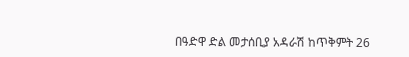በዓድዋ ድል መታሰቢያ አዳራሽ ከጥቅምት 26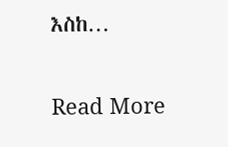እስከ…

Read More